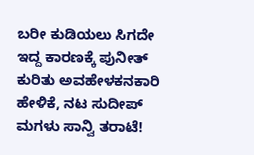ಬರೀ ಕುಡಿಯಲು ಸಿಗದೇ ಇದ್ದ ಕಾರಣಕ್ಕೆ ಪುನೀತ್ ಕುರಿತು ಅವಹೇಳಕನಕಾರಿ ಹೇಳಿಕೆ, ನಟ ಸುದೀಪ್ ಮಗಳು ಸಾನ್ವಿ ತರಾಟೆ!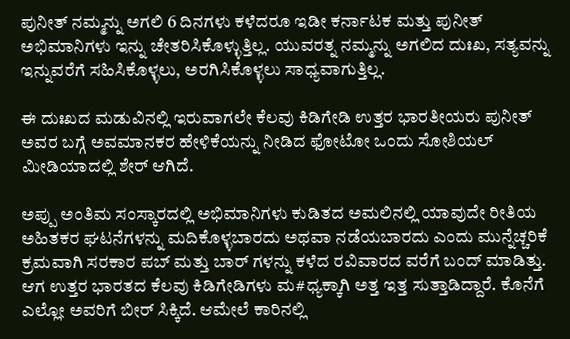ಪುನೀತ್ ನಮ್ಮನ್ನು ಅಗಲಿ 6 ದಿನಗಳು ಕಳೆದರೂ ಇಡೀ ಕರ್ನಾಟಕ ಮತ್ತು ಪುನೀತ್ ಅಭಿಮಾನಿಗಳು ಇನ್ನು ಚೇತರಿಸಿಕೊಳ್ಳುತ್ತಿಲ್ಲ. ಯುವರತ್ನ ನಮ್ಮನ್ನು ಅಗಲಿದ ದುಃಖ, ಸತ್ಯವನ್ನು ಇನ್ನುವರೆಗೆ ಸಹಿಸಿಕೊಳ್ಳಲು, ಅರಗಿಸಿಕೊಳ್ಳಲು ಸಾಧ್ಯವಾಗುತ್ತಿಲ್ಲ.

ಈ ದುಃಖದ ಮಡುವಿನಲ್ಲಿ ಇರುವಾಗಲೇ ಕೆಲವು ಕಿಡಿಗೇಡಿ ಉತ್ತರ ಭಾರತೀಯರು ಪುನೀತ್ ಅವರ ಬಗ್ಗೆ ಅವಮಾನಕರ ಹೇಳಿಕೆಯನ್ನು ನೀಡಿದ ಫೋಟೋ ಒಂದು ಸೋಶಿಯಲ್ ಮೀಡಿಯಾದಲ್ಲಿ ಶೇರ್ ಆಗಿದೆ.

ಅಪ್ಪು ಅಂತಿಮ ಸಂಸ್ಕಾರದಲ್ಲಿ ಅಭಿಮಾನಿಗಳು ಕುಡಿತದ ಅಮಲಿನಲ್ಲಿ ಯಾವುದೇ ರೀತಿಯ ಅಹಿತಕರ ಘಟನೆಗಳನ್ನು ಮದಿಕೊಳ್ಳಬಾರದು ಅಥವಾ ನಡೆಯಬಾರದು ಎಂದು ಮುನ್ನೆಚ್ಚರಿಕೆ ಕ್ರಮವಾಗಿ ಸರಕಾರ ಪಬ್ ಮತ್ತು ಬಾರ್ ಗಳನ್ನು ಕಳೆದ ರವಿವಾರದ ವರೆಗೆ ಬಂದ್ ಮಾಡಿತ್ತು. ಆಗ ಉತ್ತರ ಭಾರತದ ಕೆಲವು ಕಿಡಿಗೇಡಿಗಳು ಮ#ಧ್ಯಕ್ಕಾಗಿ ಅತ್ತ ಇತ್ತ ಸುತ್ತಾಡಿದ್ದಾರೆ. ಕೊನೆಗೆ ಎಲ್ಲೋ ಅವರಿಗೆ ಬೀರ್ ಸಿಕ್ಕಿದೆ. ಆಮೇಲೆ ಕಾರಿನಲ್ಲಿ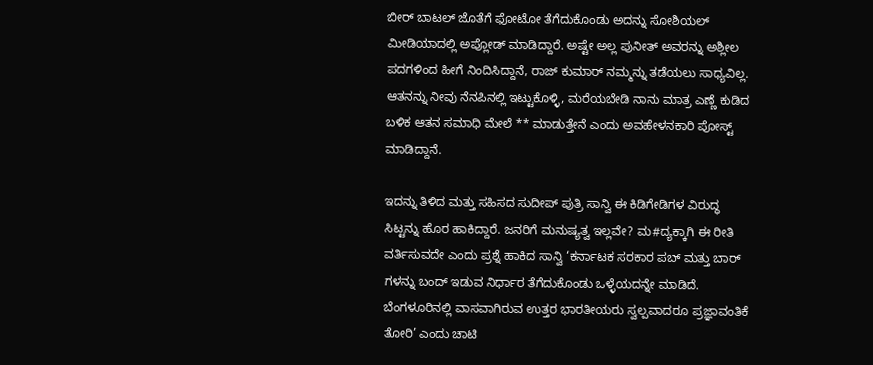ಬೀರ್ ಬಾಟಲ್ ಜೊತೆಗೆ ಫೋಟೋ ತೆಗೆದುಕೊಂಡು ಅದನ್ನು ಸೋಶಿಯಲ್ ಮೀಡಿಯಾದಲ್ಲಿ ಅಪ್ಲೋಡ್ ಮಾಡಿದ್ದಾರೆ. ಅಷ್ಟೇ ಅಲ್ಲ ಪುನೀತ್ ಅವರನ್ನು ಅಶ್ಲೀಲ ಪದಗಳಿಂದ ಹೀಗೆ ನಿಂದಿಸಿದ್ದಾನೆ, ರಾಜ್ ಕುಮಾರ್ ನಮ್ಮನ್ನು ತಡೆಯಲು ಸಾಧ್ಯವಿಲ್ಲ. ಆತನನ್ನು ನೀವು ನೆನಪಿನಲ್ಲಿ ಇಟ್ಟುಕೊಳ್ಳಿ, ಮರೆಯಬೇಡಿ ನಾನು ಮಾತ್ರ ಎಣ್ಣೆ ಕುಡಿದ ಬಳಿಕ ಆತನ ಸಮಾಧಿ ಮೇಲೆ ** ಮಾಡುತ್ತೇನೆ ಎಂದು ಅವಹೇಳನಕಾರಿ ಪೋಸ್ಟ್ ಮಾಡಿದ್ದಾನೆ.

ಇದನ್ನು ತಿಳಿದ ಮತ್ತು ಸಹಿಸದ ಸುದೀಪ್ ಪುತ್ರಿ ಸಾನ್ವಿ ಈ ಕಿಡಿಗೇಡಿಗಳ ವಿರುದ್ಧ ಸಿಟ್ಟನ್ನು ಹೊರ ಹಾಕಿದ್ದಾರೆ. ಜನರಿಗೆ ಮನುಷ್ಯತ್ವ ಇಲ್ಲವೇ? ಮ#ದ್ಯಕ್ಕಾಗಿ ಈ ರೀತಿ ವರ್ತಿಸುವದೇ ಎಂದು ಪ್ರಶ್ನೆ ಹಾಕಿದ ಸಾನ್ವಿ ‘ಕರ್ನಾಟಕ ಸರಕಾರ ಪಬ್ ಮತ್ತು ಬಾರ್ ಗಳನ್ನು ಬಂದ್ ಇಡುವ ನಿರ್ಧಾರ ತೆಗೆದುಕೊಂಡು ಒಳ್ಳೆಯದನ್ನೇ ಮಾಡಿದೆ. ಬೆಂಗಳೂರಿನಲ್ಲಿ ವಾಸವಾಗಿರುವ ಉತ್ತರ ಭಾರತೀಯರು ಸ್ವಲ್ಪವಾದರೂ ಪ್ರಜ್ಞಾವಂತಿಕೆ ತೋರಿ’ ಎಂದು ಚಾಟಿ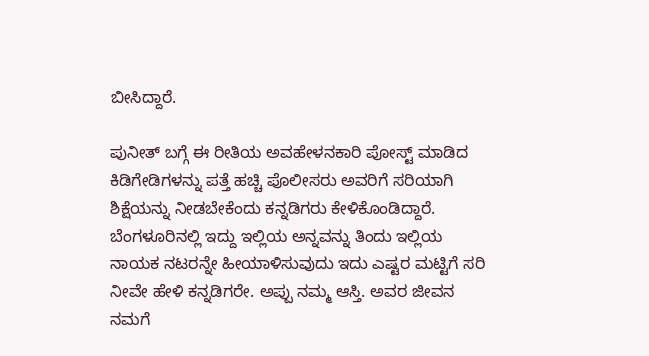ಬೀಸಿದ್ದಾರೆ.

ಪುನೀತ್ ಬಗ್ಗೆ ಈ ರೀತಿಯ ಅವಹೇಳನಕಾರಿ ಪೋಸ್ಟ್ ಮಾಡಿದ ಕಿಡಿಗೇಡಿಗಳನ್ನು ಪತ್ತೆ ಹಚ್ಚಿ ಪೊಲೀಸರು ಅವರಿಗೆ ಸರಿಯಾಗಿ ಶಿಕ್ಷೆಯನ್ನು ನೀಡಬೇಕೆಂದು ಕನ್ನಡಿಗರು ಕೇಳಿಕೊಂಡಿದ್ದಾರೆ. ಬೆಂಗಳೂರಿನಲ್ಲಿ ಇದ್ದು ಇಲ್ಲಿಯ ಅನ್ನವನ್ನು ತಿಂದು ಇಲ್ಲಿಯ ನಾಯಕ ನಟರನ್ನೇ ಹೀಯಾಳಿಸುವುದು ಇದು ಎಷ್ಟರ ಮಟ್ಟಿಗೆ ಸರಿ ನೀವೇ ಹೇಳಿ ಕನ್ನಡಿಗರೇ. ಅಪ್ಪು ನಮ್ಮ ಆಸ್ತಿ. ಅವರ ಜೀವನ ನಮಗೆ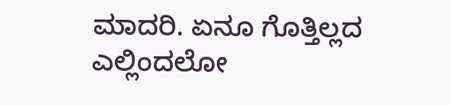ಮಾದರಿ. ಏನೂ ಗೊತ್ತಿಲ್ಲದ ಎಲ್ಲಿಂದಲೋ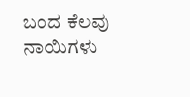ಬಂದ ಕೆಲವು ನಾಯಿಗಳು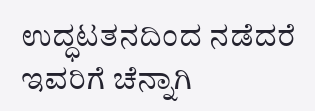ಉದ್ಧಟತನದಿಂದ ನಡೆದರೆ ಇವರಿಗೆ ಚೆನ್ನಾಗಿ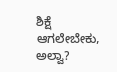ಶಿಕ್ಷೆ ಆಗಲೇಬೇಕು, ಅಲ್ವಾ?